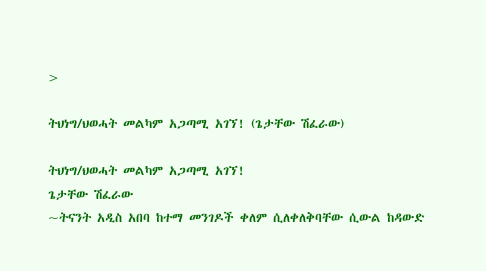>

ትህነግ/ህወሓት መልካም አጋጣሚ አገኘ! (ጌታቸው ሽፈራው)

ትህነግ/ህወሓት መልካም አጋጣሚ አገኘ!
ጌታቸው ሽፈራው
~ትናንት አዲስ አበባ ከተማ መንገዶች ቀለም ሲለቀለቅባቸው ሲውል ከዳውድ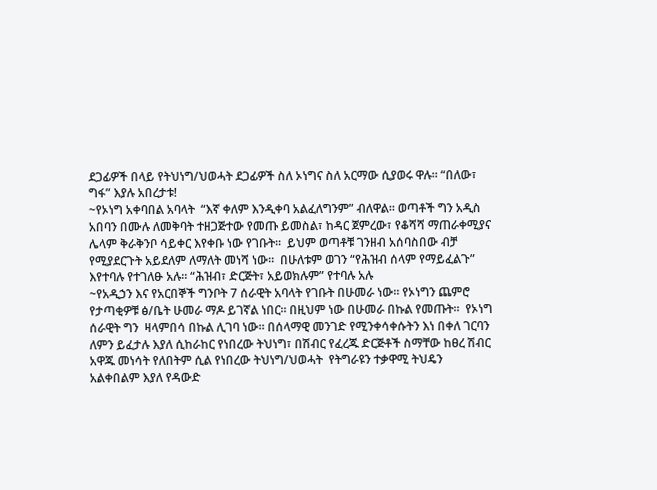ደጋፊዎች በላይ የትህነግ/ህወሓት ደጋፊዎች ስለ ኦነግና ስለ አርማው ሲያወሩ ዋሉ። “በለው፣ ግፋ” እያሉ አበረታቱ!
~የኦነግ አቀባበል አባላት  “እኛ ቀለም እንዲቀባ አልፈለግንም” ብለዋል። ወጣቶች ግን አዲስ አበባን በሙሉ ለመቅባት ተዘጋጅተው የመጡ ይመስል፣ ከዳር ጀምረው፣ የቆሻሻ ማጠራቀሚያና ሌላም ቅራቅንቦ ሳይቀር እየቀቡ ነው የገቡት።  ይህም ወጣቶቹ ገንዘብ አሰባስበው ብቻ የሚያደርጉት አይደለም ለማለት መነሻ ነው።  በሁለቱም ወገን “የሕዝብ ሰላም የማይፈልጉ” እየተባሉ የተገለፁ አሉ። “ሕዝብ፣ ድርጅት፣ አይወክሉም” የተባሉ አሉ
~የአዲኃን እና የአርበኞች ግንቦት 7 ሰራዊት አባላት የገቡት በሁመራ ነው። የኦነግን ጨምሮ የታጣቂዎቹ ፅ/ቤት ሁመራ ማዶ ይገኛል ነበር። በዚህም ነው በሁመራ በኩል የመጡት።  የኦነግ ሰራዊት ግን  ዛላምበሳ በኩል ሊገባ ነው። በሰላማዊ መንገድ የሚንቀሳቀሱትን እነ በቀለ ገርባን ለምን ይፈታሉ እያለ ሲከራከር የነበረው ትህነግ፣ በሽብር የፈረጁ ድርጅቶች ስማቸው ከፀረ ሽብር አዋጁ መነሳት የለበትም ሲል የነበረው ትህነግ/ህወሓት  የትግራዩን ተቃዋሚ ትህዴን አልቀበልም እያለ የዳውድ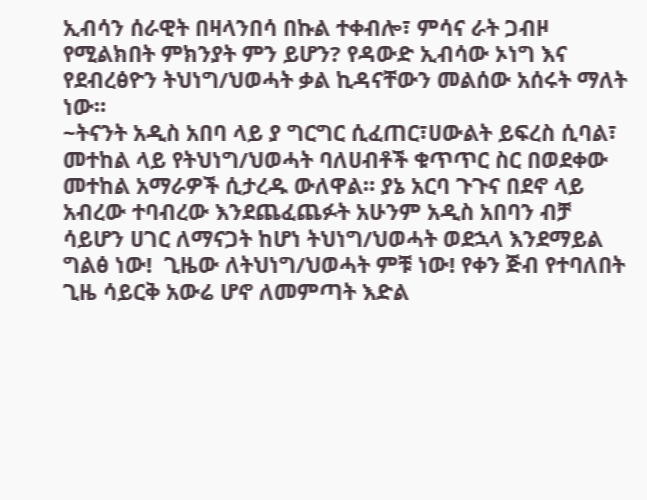ኢብሳን ሰራዊት በዛላንበሳ በኩል ተቀብሎ፣ ምሳና ራት ጋብዞ የሚልክበት ምክንያት ምን ይሆን? የዳውድ ኢብሳው ኦነግ እና የደብረፅዮን ትህነግ/ህወሓት ቃል ኪዳናቸውን መልሰው አሰሩት ማለት ነው።
~ትናንት አዲስ አበባ ላይ ያ ግርግር ሲፈጠር፣ሀውልት ይፍረስ ሲባል፣  መተከል ላይ የትህነግ/ህወሓት ባለሀብቶች ቁጥጥር ስር በወደቀው መተከል አማራዎች ሲታረዱ ውለዋል። ያኔ አርባ ጉጉና በደኖ ላይ አብረው ተባብረው እንደጨፈጨፉት አሁንም አዲስ አበባን ብቻ ሳይሆን ሀገር ለማናጋት ከሆነ ትህነግ/ህወሓት ወደኋላ እንደማይል ግልፅ ነው!  ጊዜው ለትህነግ/ህወሓት ምቹ ነው! የቀን ጅብ የተባለበት ጊዜ ሳይርቅ አውሬ ሆኖ ለመምጣት እድል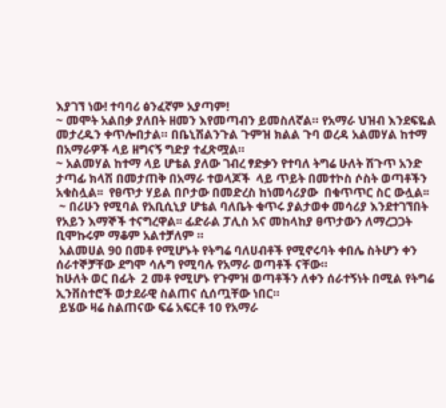እያገኘ ነው! ተባባሪ ፅንፈኛም አያጣም!
~ መሞት አልበቃ ያለበት ዘመን እየመጣብን ይመስለኛል። የአማራ ህዝብ እንደፍዬል መታረዱን ቀጥሎበታል። በቤኒሽልንጉል ጉምዝ ክልል ጉባ ወረዳ አልመሃል ከተማ በአማራዎች ላይ ዘግናኝ ግድያ ተፈጽሟል።
~ አልመሃል ከተማ ላይ ሆቴል ያለው ገብረ ፃድቃን የተባለ ትግሬ ሁለት ሽጉጥ አንድ ታጣፊ ክላሽ በመታጠቅ በአማራ ተወላጆች  ላይ ጥይት በመተኮስ ሶስት ወጣቶችን አቁስሏል፡፡  የፀጥታ ሃይል በቦታው በመድረስ ከነመሳሪያው  በቁጥጥር ስር ውሏል፡፡
 ~ በሪሁን የሚባል የአቢሲኒያ ሆቴል ባለቤት ቁጥሩ ያልታወቀ መሳሪያ እንደተገኘበት የአይን እማኞች ተናግረዋል፡፡ ፊድራል ፓሊስ አና መከላከያ ፀጥታውን ለማረጋጋት ቢሞኩሩም ማቆም አልተቻለም ።
 አልመሀል 90 በመቶ የሚሆኑት የትግሬ ባለሀብቶች የሚኖሩባት ቀበሌ ስትሆን ቀን ሰራተኞቻቸው ደግሞ ሳሉግ የሚባሉ የአማራ ወጣቶች ናቸው።
ከሁለት ወር በፊት  2 መቶ የሚሆኑ የጉምዝ ወጣቶችን ለቀን ሰራተኝነት በሚል የትግሬ ኢንቨስተሮች ወታደራዊ ስልጠና ሲሰጧቸው ነበር።
 ይሄው ዛሬ ስልጠናው ፍሬ አፍርቶ 10 የአማራ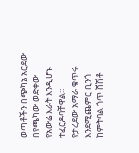ወጣቶችን በጭካኔ አርደው በየጫካው ወድቀው የአውሬ እራት እንዲሆኑ ተፈርዶባቸዋል።
የታረደው አማራ ቁጥሩ እንደሚጨምር ቢንጎ ከምትባል ጎጥ ሸሽቶ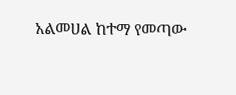አልመሀል ከተማ የመጣው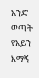አንድ ወጣት  የአይን እማኝ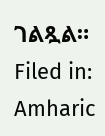ገልጿል።
Filed in: Amharic